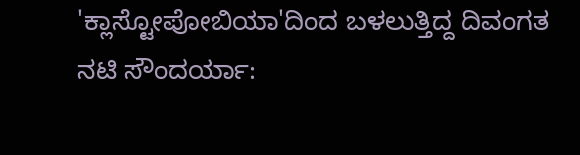'ಕ್ಲಾಸ್ಟೋಪೋಬಿಯಾ'ದಿಂದ ಬಳಲುತ್ತಿದ್ದ ದಿವಂಗತ ನಟಿ ಸೌಂದರ್ಯಾ: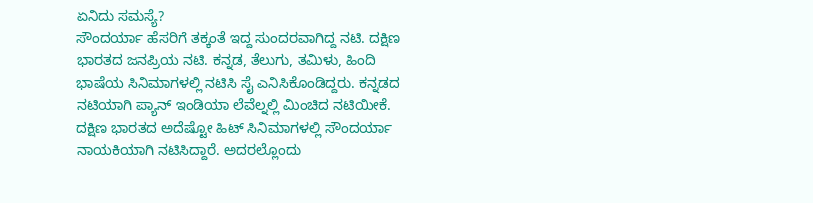ಏನಿದು ಸಮಸ್ಯೆ?
ಸೌಂದರ್ಯಾ ಹೆಸರಿಗೆ ತಕ್ಕಂತೆ ಇದ್ದ ಸುಂದರವಾಗಿದ್ದ ನಟಿ. ದಕ್ಷಿಣ ಭಾರತದ ಜನಪ್ರಿಯ ನಟಿ. ಕನ್ನಡ, ತೆಲುಗು, ತಮಿಳು, ಹಿಂದಿ ಭಾಷೆಯ ಸಿನಿಮಾಗಳಲ್ಲಿ ನಟಿಸಿ ಸೈ ಎನಿಸಿಕೊಂಡಿದ್ದರು. ಕನ್ನಡದ ನಟಿಯಾಗಿ ಪ್ಯಾನ್ ಇಂಡಿಯಾ ಲೆವೆಲ್ನಲ್ಲಿ ಮಿಂಚಿದ ನಟಿಯೀಕೆ.
ದಕ್ಷಿಣ ಭಾರತದ ಅದೆಷ್ಟೋ ಹಿಟ್ ಸಿನಿಮಾಗಳಲ್ಲಿ ಸೌಂದರ್ಯಾ ನಾಯಕಿಯಾಗಿ ನಟಿಸಿದ್ದಾರೆ. ಅದರಲ್ಲೊಂದು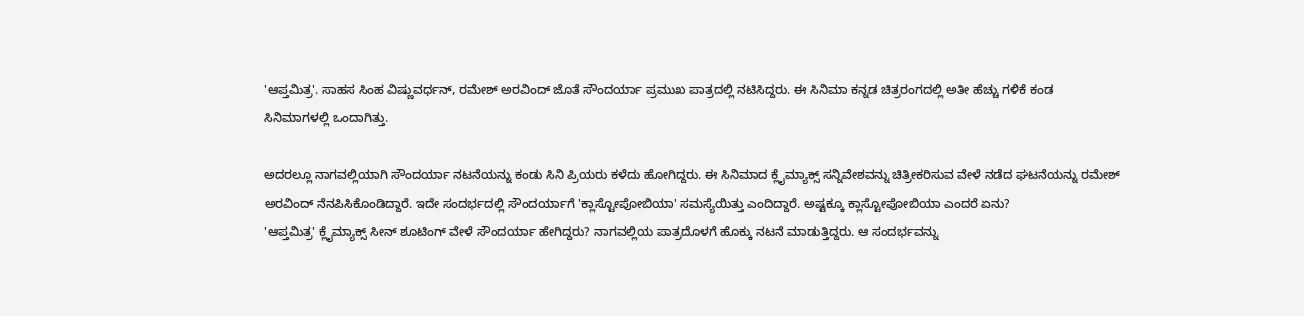'ಆಪ್ತಮಿತ್ರ'. ಸಾಹಸ ಸಿಂಹ ವಿಷ್ಣುವರ್ಧನ್, ರಮೇಶ್ ಅರವಿಂದ್ ಜೊತೆ ಸೌಂದರ್ಯಾ ಪ್ರಮುಖ ಪಾತ್ರದಲ್ಲಿ ನಟಿಸಿದ್ದರು. ಈ ಸಿನಿಮಾ ಕನ್ನಡ ಚಿತ್ರರಂಗದಲ್ಲಿ ಅತೀ ಹೆಚ್ಚು ಗಳಿಕೆ ಕಂಡ ಸಿನಿಮಾಗಳಲ್ಲಿ ಒಂದಾಗಿತ್ತು.

ಅದರಲ್ಲೂ ನಾಗವಲ್ಲಿಯಾಗಿ ಸೌಂದರ್ಯಾ ನಟನೆಯನ್ನು ಕಂಡು ಸಿನಿ ಪ್ರಿಯರು ಕಳೆದು ಹೋಗಿದ್ದರು. ಈ ಸಿನಿಮಾದ ಕ್ಲೈಮ್ಯಾಕ್ಸ್ ಸನ್ನಿವೇಶವನ್ನು ಚಿತ್ರೀಕರಿಸುವ ವೇಳೆ ನಡೆದ ಘಟನೆಯನ್ನು ರಮೇಶ್ ಅರವಿಂದ್ ನೆನಪಿಸಿಕೊಂಡಿದ್ದಾರೆ. ಇದೇ ಸಂದರ್ಭದಲ್ಲಿ ಸೌಂದರ್ಯಾಗೆ 'ಕ್ಲಾಸ್ಟೋಪೋಬಿಯಾ' ಸಮಸ್ಯೆಯಿತ್ತು ಎಂದಿದ್ದಾರೆ. ಅಷ್ಟಕ್ಕೂ ಕ್ಲಾಸ್ಟೋಪೋಬಿಯಾ ಎಂದರೆ ಏನು?
'ಆಪ್ತಮಿತ್ರ' ಕ್ಲೈಮ್ಯಾಕ್ಸ್ ಸೀನ್ ಶೂಟಿಂಗ್ ವೇಳೆ ಸೌಂದರ್ಯಾ ಹೇಗಿದ್ದರು? ನಾಗವಲ್ಲಿಯ ಪಾತ್ರದೊಳಗೆ ಹೊಕ್ಕು ನಟನೆ ಮಾಡುತ್ತಿದ್ದರು. ಆ ಸಂದರ್ಭವನ್ನು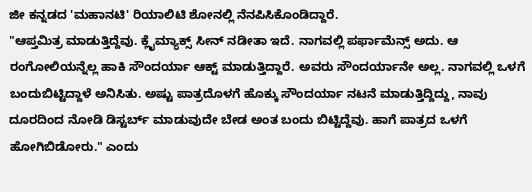ಜೀ ಕನ್ನಡದ 'ಮಹಾನಟಿ' ರಿಯಾಲಿಟಿ ಶೋನಲ್ಲಿ ನೆನಪಿಸಿಕೊಂಡಿದ್ದಾರೆ.
"ಆಪ್ತಮಿತ್ರ ಮಾಡುತ್ತಿದ್ದೆವು. ಕ್ಲೈಮ್ಯಾಕ್ಸ್ ಸೀನ್ ನಡೀತಾ ಇದೆ. ನಾಗವಲ್ಲಿ ಪರ್ಫಾಮೆನ್ಸ್ ಅದು. ಆ ರಂಗೋಲಿಯನ್ನೆಲ್ಲ ಹಾಕಿ ಸೌಂದರ್ಯಾ ಆಕ್ಟ್ ಮಾಡುತ್ತಿದ್ದಾರೆ. ಅವರು ಸೌಂದರ್ಯಾನೇ ಅಲ್ಲ. ನಾಗವಲ್ಲಿ ಒಳಗೆ ಬಂದುಬಿಟ್ಟಿದ್ದಾಳೆ ಅನಿಸಿತು. ಅಷ್ಟು ಪಾತ್ರದೊಳಗೆ ಹೊಕ್ಕು ಸೌಂದರ್ಯಾ ನಟನೆ ಮಾಡುತ್ತಿದ್ದಿದ್ದು, ನಾವು ದೂರದಿಂದ ನೋಡಿ ಡಿಸ್ಟರ್ಬ್ ಮಾಡುವುದೇ ಬೇಡ ಅಂತ ಬಂದು ಬಿಟ್ಟಿದ್ದೆವು. ಹಾಗೆ ಪಾತ್ರದ ಒಳಗೆ ಹೋಗಿಬಿಡೋರು." ಎಂದು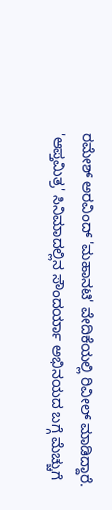ರಮೇಶ್ ಅರವಿಂದ್ 'ಮಹಾನಟಿ' ವೇದಿಕೆಯಲ್ಲಿ ರಿವೀಲ್ ಮಾಡಿದ್ದಾರೆ.
'ಆಪ್ತಮಿತ್ರ' ಸಿನಿಮಾದಲ್ಲಿನ ಸೌಂದರ್ಯಾ ಅಭಿನಯದ ಬಗ್ಗೆ ಮೆಚ್ಚುಗೆ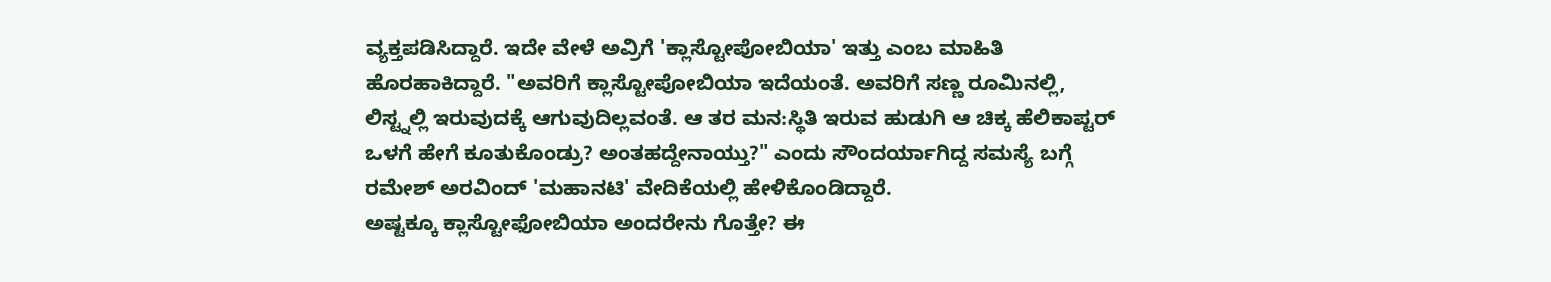ವ್ಯಕ್ತಪಡಿಸಿದ್ದಾರೆ. ಇದೇ ವೇಳೆ ಅವ್ರಿಗೆ 'ಕ್ಲಾಸ್ಟೋಪೋಬಿಯಾ' ಇತ್ತು ಎಂಬ ಮಾಹಿತಿ ಹೊರಹಾಕಿದ್ದಾರೆ. "ಅವರಿಗೆ ಕ್ಲಾಸ್ಟೋಪೋಬಿಯಾ ಇದೆಯಂತೆ. ಅವರಿಗೆ ಸಣ್ಣ ರೂಮಿನಲ್ಲಿ, ಲಿಸ್ಟ್ನಲ್ಲಿ ಇರುವುದಕ್ಕೆ ಆಗುವುದಿಲ್ಲವಂತೆ. ಆ ತರ ಮನ:ಸ್ಥಿತಿ ಇರುವ ಹುಡುಗಿ ಆ ಚಿಕ್ಕ ಹೆಲಿಕಾಪ್ಟರ್ ಒಳಗೆ ಹೇಗೆ ಕೂತುಕೊಂಡ್ರು? ಅಂತಹದ್ದೇನಾಯ್ತು?" ಎಂದು ಸೌಂದರ್ಯಾಗಿದ್ದ ಸಮಸ್ಯೆ ಬಗ್ಗೆ ರಮೇಶ್ ಅರವಿಂದ್ 'ಮಹಾನಟಿ' ವೇದಿಕೆಯಲ್ಲಿ ಹೇಳಿಕೊಂಡಿದ್ದಾರೆ.
ಅಷ್ಟಕ್ಕೂ ಕ್ಲಾಸ್ಟೋಫೋಬಿಯಾ ಅಂದರೇನು ಗೊತ್ತೇ? ಈ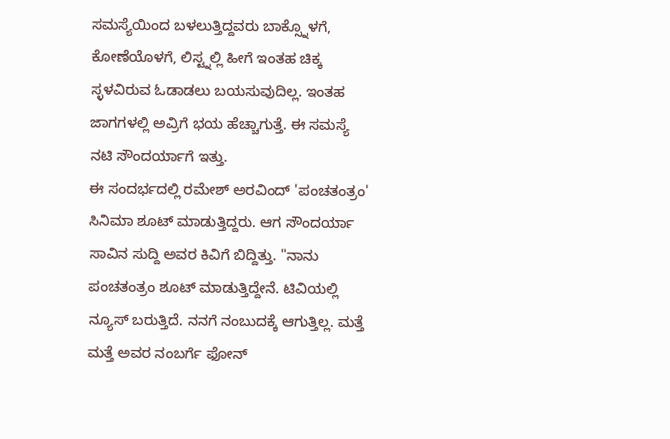ಸಮಸ್ಯೆಯಿಂದ ಬಳಲುತ್ತಿದ್ದವರು ಬಾಕ್ಸ್ನೊಳಗೆ, ಕೋಣೆಯೊಳಗೆ, ಲಿಸ್ಟ್ನಲ್ಲಿ ಹೀಗೆ ಇಂತಹ ಚಿಕ್ಕ ಸ್ಳಳವಿರುವ ಓಡಾಡಲು ಬಯಸುವುದಿಲ್ಲ. ಇಂತಹ ಜಾಗಗಳಲ್ಲಿ ಅವ್ರಿಗೆ ಭಯ ಹೆಚ್ಚಾಗುತ್ತೆ. ಈ ಸಮಸ್ಯೆ ನಟಿ ಸೌಂದರ್ಯಾಗೆ ಇತ್ತು.
ಈ ಸಂದರ್ಭದಲ್ಲಿ ರಮೇಶ್ ಅರವಿಂದ್ 'ಪಂಚತಂತ್ರಂ' ಸಿನಿಮಾ ಶೂಟ್ ಮಾಡುತ್ತಿದ್ದರು. ಆಗ ಸೌಂದರ್ಯಾ ಸಾವಿನ ಸುದ್ದಿ ಅವರ ಕಿವಿಗೆ ಬಿದ್ದಿತ್ತು. "ನಾನು ಪಂಚತಂತ್ರಂ ಶೂಟ್ ಮಾಡುತ್ತಿದ್ದೇನೆ. ಟಿವಿಯಲ್ಲಿ ನ್ಯೂಸ್ ಬರುತ್ತಿದೆ. ನನಗೆ ನಂಬುದಕ್ಕೆ ಆಗುತ್ತಿಲ್ಲ. ಮತ್ತೆ ಮತ್ತೆ ಅವರ ನಂಬರ್ಗೆ ಫೋನ್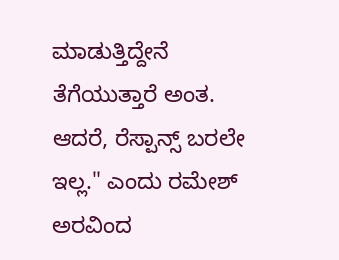ಮಾಡುತ್ತಿದ್ದೇನೆ ತೆಗೆಯುತ್ತಾರೆ ಅಂತ. ಆದರೆ, ರೆಸ್ಪಾನ್ಸ್ ಬರಲೇ ಇಲ್ಲ." ಎಂದು ರಮೇಶ್ ಅರವಿಂದ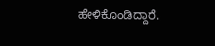ಹೇಳಿಕೊಂಡಿದ್ದಾರೆ.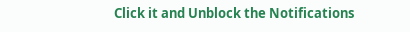Click it and Unblock the Notifications